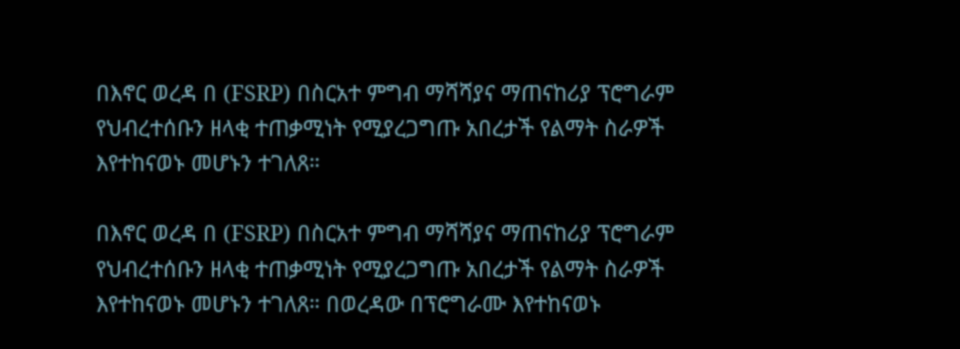በእኖር ወረዳ በ (FSRP) በስርአተ ምግብ ማሻሻያና ማጠናከሪያ ፕሮግራም የህብረተሰቡን ዘላቂ ተጠቃሚነት የሚያረጋግጡ አበረታች የልማት ስራዎች እየተከናወኑ መሆኑን ተገለጸ።

በእኖር ወረዳ በ (FSRP) በስርአተ ምግብ ማሻሻያና ማጠናከሪያ ፕሮግራም የህብረተሰቡን ዘላቂ ተጠቃሚነት የሚያረጋግጡ አበረታች የልማት ስራዎች እየተከናወኑ መሆኑን ተገለጸ። በወረዳው በፕሮግራሙ እየተከናወኑ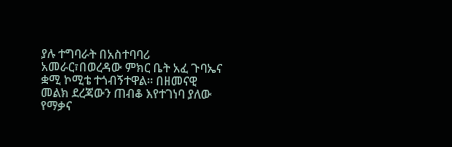ያሉ ተግባራት በአስተባባሪ አመራር፣በወረዳው ምክር ቤት አፈ ጉባኤና ቋሚ ኮሚቴ ተጎብኝተዋል። በዘመናዊ መልክ ደረጃውን ጠብቆ እየተገነባ ያለው የማቃና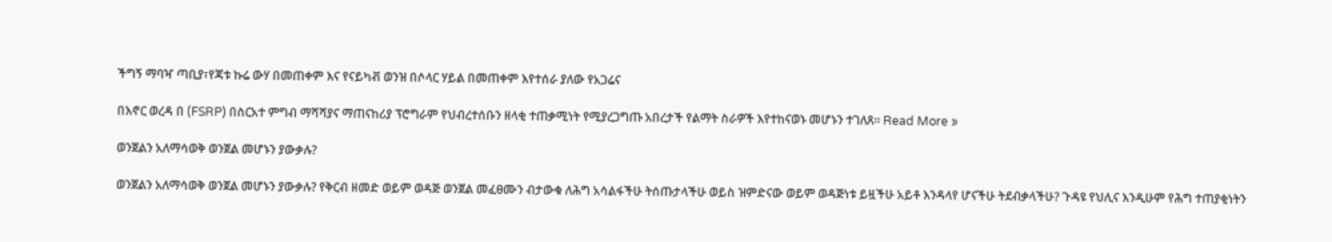ችግኝ ማባዣ ጣቢያ፣የጃቱ ኩሬ ውሃ በመጠቀም እና የናይካቭ ወንዝ በሶላር ሃይል በመጠቀም እየተሰራ ያለው የአጋሬና

በእኖር ወረዳ በ (FSRP) በስርአተ ምግብ ማሻሻያና ማጠናከሪያ ፕሮግራም የህብረተሰቡን ዘላቂ ተጠቃሚነት የሚያረጋግጡ አበረታች የልማት ስራዎች እየተከናወኑ መሆኑን ተገለጸ። Read More »

ወንጀልን አለማሳወቅ ወንጀል መሆኑን ያውቃሉ?

ወንጀልን አለማሳወቅ ወንጀል መሆኑን ያውቃሉ? የቅርብ ዘመድ ወይም ወዳጅ ወንጀል መፈፀሙን ብታውቁ ለሕግ አሳልፋችሁ ትሰጡታላችሁ ወይስ ዝምድናው ወይም ወዳጅነቱ ይዟችሁ አይቶ እንዳላየ ሆናችሁ ትደብቃላችሁ? ጉዳዩ የህሊና እንዲሁም የሕግ ተጠያቂነትን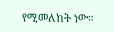የሚመለከት ነው።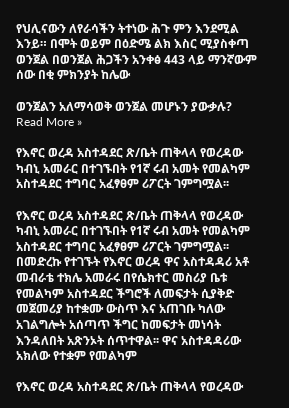የህሊናውን ለየራሳችን ትተነው ሕጉ ምን እንደሚል እንይ። በሞት ወይም በዕድሜ ልክ እስር ሚያስቀጣ ወንጀል በወንጀል ሕጋችን አንቀፅ 443 ላይ ማንኛውም ሰው በቂ ምክንያት ከሌው

ወንጀልን አለማሳወቅ ወንጀል መሆኑን ያውቃሉ? Read More »

የእኖር ወረዳ አስተዳደር ጽ/ቤት ጠቅላላ የወረዳው ካብኒ አመራር በተገኙበት የ1ኛ ሩብ አመት የመልካም አስተዳደር ተግባር አፈፃፀም ሪፖርት ገምግሟል፡፡

የእኖር ወረዳ አስተዳደር ጽ/ቤት ጠቅላላ የወረዳው ካብኒ አመራር በተገኙበት የ1ኛ ሩብ አመት የመልካም አስተዳደር ተግባር አፈፃፀም ሪፖርት ገምግሟል፡፡ በመድረኩ የተገኙት የእኖር ወረዳ ዋና አስተዳዳሪ አቶ መብራቴ ተክሌ አመራሩ በየሴክተር መስሪያ ቤቱ የመልካም አስተዳደር ችግሮች ለመፍታት ሲያቅድ መጀመሪያ ከተቋሙ ውስጥ እና አጠገቡ ካለው አገልግሎት አሰጣጥ ችግር ከመፍታት መነሳት እንዳለበት አጽንኦት ሰጥተዋል፡፡ ዋና አስተዳዳሪው አክለው የተቋም የመልካም

የእኖር ወረዳ አስተዳደር ጽ/ቤት ጠቅላላ የወረዳው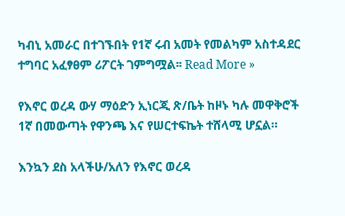ካብኒ አመራር በተገኙበት የ1ኛ ሩብ አመት የመልካም አስተዳደር ተግባር አፈፃፀም ሪፖርት ገምግሟል፡፡ Read More »

የእኖር ወረዳ ውሃ ማዕድን ኢነርጂ ጽ/ቤት ከዞኑ ካሉ መዋቅሮች 1ኛ በመውጣት የዋንጫ እና የሠርተፍኬት ተሸላሚ ሆኗል።

እንኳን ደስ አላችሁ/አለን የእኖር ወረዳ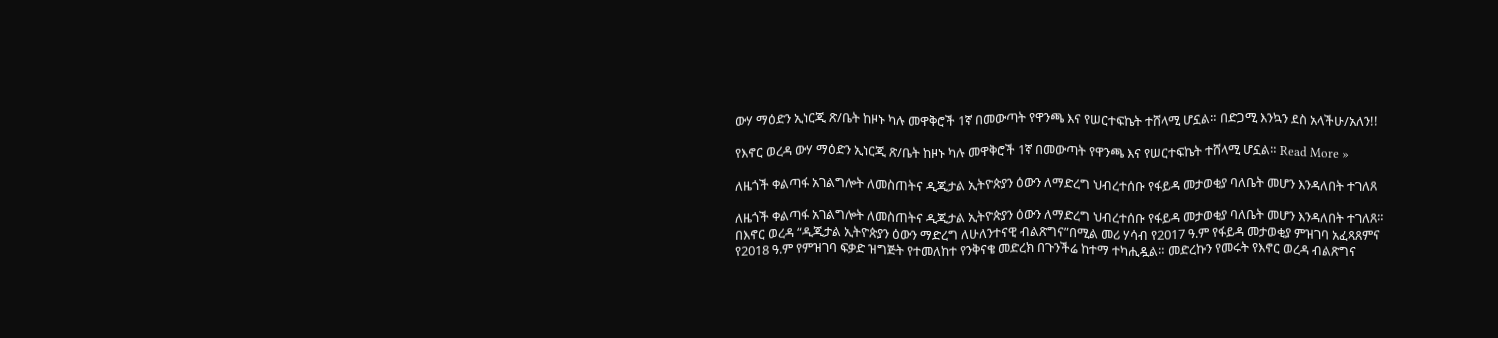ውሃ ማዕድን ኢነርጂ ጽ/ቤት ከዞኑ ካሉ መዋቅሮች 1ኛ በመውጣት የዋንጫ እና የሠርተፍኬት ተሸላሚ ሆኗል። በድጋሚ እንኳን ደስ አላችሁ/አለን!!

የእኖር ወረዳ ውሃ ማዕድን ኢነርጂ ጽ/ቤት ከዞኑ ካሉ መዋቅሮች 1ኛ በመውጣት የዋንጫ እና የሠርተፍኬት ተሸላሚ ሆኗል። Read More »

ለዜጎች ቀልጣፋ አገልግሎት ለመስጠትና ዲጂታል ኢትዮጵያን ዕውን ለማድረግ ህብረተሰቡ የፋይዳ መታወቂያ ባለቤት መሆን እንዳለበት ተገለጸ

ለዜጎች ቀልጣፋ አገልግሎት ለመስጠትና ዲጂታል ኢትዮጵያን ዕውን ለማድረግ ህብረተሰቡ የፋይዳ መታወቂያ ባለቤት መሆን እንዳለበት ተገለጸ። በእኖር ወረዳ “ዲጂታል ኢትዮጵያን ዕውን ማድረግ ለሁለንተናዊ ብልጽግና”በሚል መሪ ሃሳብ የ2017 ዓ.ም የፋይዳ መታወቂያ ምዝገባ አፈጻጸምና የ2018 ዓ.ም የምዝገባ ፍቃድ ዝግጅት የተመለከተ የንቅናቄ መድረክ በጉንችሬ ከተማ ተካሒዷል። መድረኩን የመሩት የእኖር ወረዳ ብልጽግና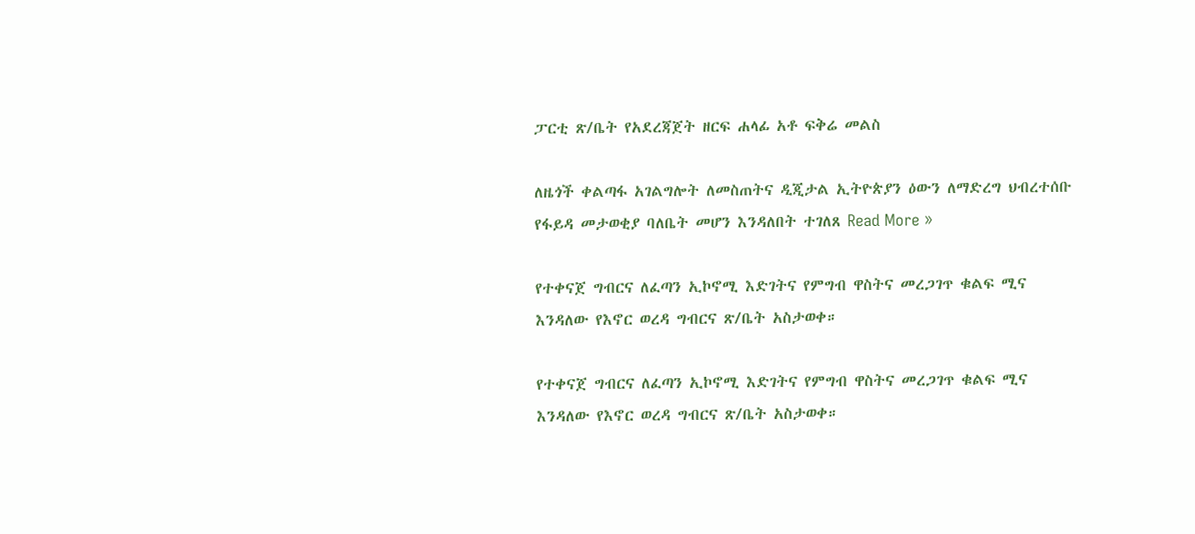ፓርቲ ጽ/ቤት የአደረጃጀት ዘርፍ ሐላፊ አቶ ፍቅሬ መልስ

ለዜጎች ቀልጣፋ አገልግሎት ለመስጠትና ዲጂታል ኢትዮጵያን ዕውን ለማድረግ ህብረተሰቡ የፋይዳ መታወቂያ ባለቤት መሆን እንዳለበት ተገለጸ Read More »

የተቀናጀ ግብርና ለፈጣን ኢኮኖሚ እድገትና የምግብ ዋስትና መረጋገጥ ቁልፍ ሚና እንዳለው የእኖር ወረዳ ግብርና ጽ/ቤት አስታወቀ።

የተቀናጀ ግብርና ለፈጣን ኢኮኖሚ እድገትና የምግብ ዋስትና መረጋገጥ ቁልፍ ሚና እንዳለው የእኖር ወረዳ ግብርና ጽ/ቤት አስታወቀ።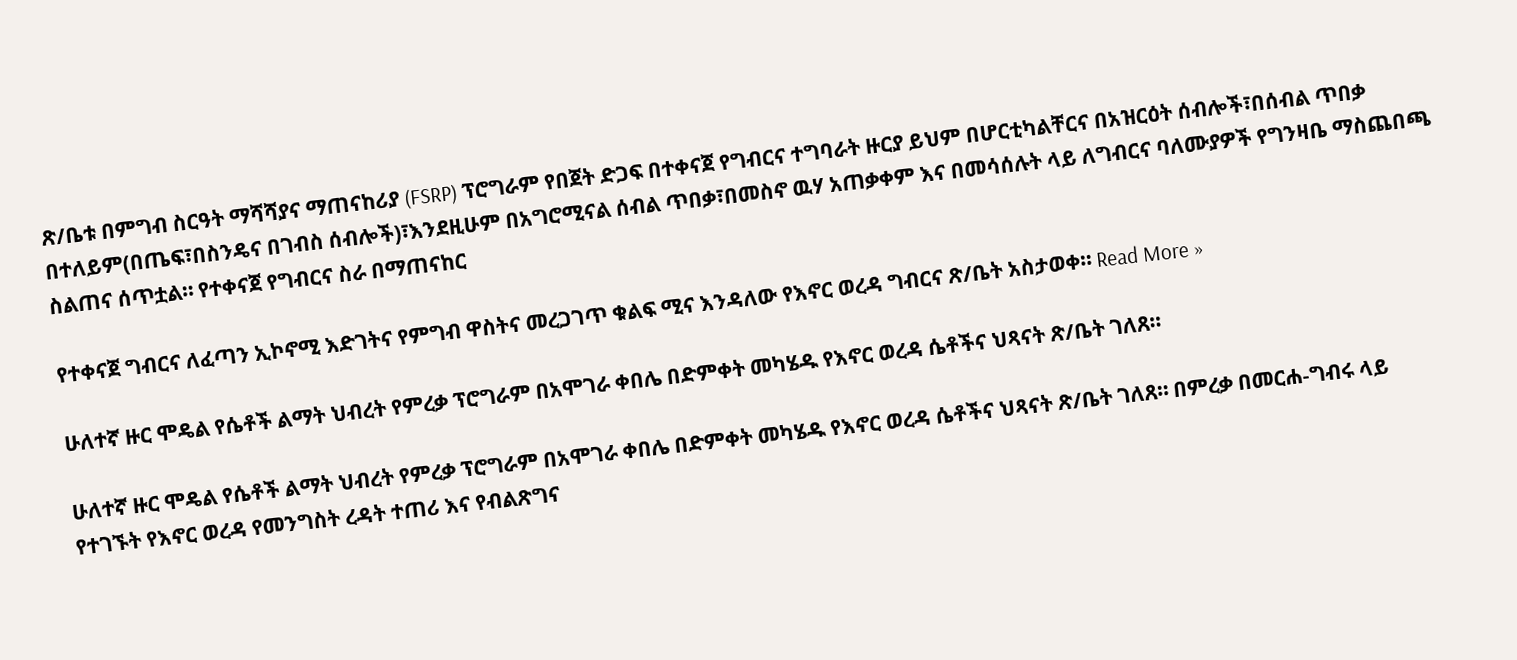ጽ/ቤቱ በምግብ ስርዓት ማሻሻያና ማጠናከሪያ (FSRP) ፕሮግራም የበጀት ድጋፍ በተቀናጀ የግብርና ተግባራት ዙርያ ይህም በሆርቲካልቸርና በአዝርዕት ሰብሎች፣በሰብል ጥበቃ በተለይም(በጤፍ፣በስንዴና በገብስ ሰብሎች)፣እንደዚሁም በአግሮሚናል ሰብል ጥበቃ፣በመስኖ ዉሃ አጠቃቀም እና በመሳሰሉት ላይ ለግብርና ባለሙያዎች የግንዛቤ ማስጨበጫ ስልጠና ሰጥቷል። የተቀናጀ የግብርና ስራ በማጠናከር

የተቀናጀ ግብርና ለፈጣን ኢኮኖሚ እድገትና የምግብ ዋስትና መረጋገጥ ቁልፍ ሚና እንዳለው የእኖር ወረዳ ግብርና ጽ/ቤት አስታወቀ። Read More »

ሁለተኛ ዙር ሞዴል የሴቶች ልማት ህብረት የምረቃ ፕሮግራም በአሞገራ ቀበሌ በድምቀት መካሄዱ የእኖር ወረዳ ሴቶችና ህጻናት ጽ/ቤት ገለጸ።

ሁለተኛ ዙር ሞዴል የሴቶች ልማት ህብረት የምረቃ ፕሮግራም በአሞገራ ቀበሌ በድምቀት መካሄዱ የእኖር ወረዳ ሴቶችና ህጻናት ጽ/ቤት ገለጸ። በምረቃ በመርሐ-ግብሩ ላይ የተገኙት የእኖር ወረዳ የመንግስት ረዳት ተጠሪ እና የብልጽግና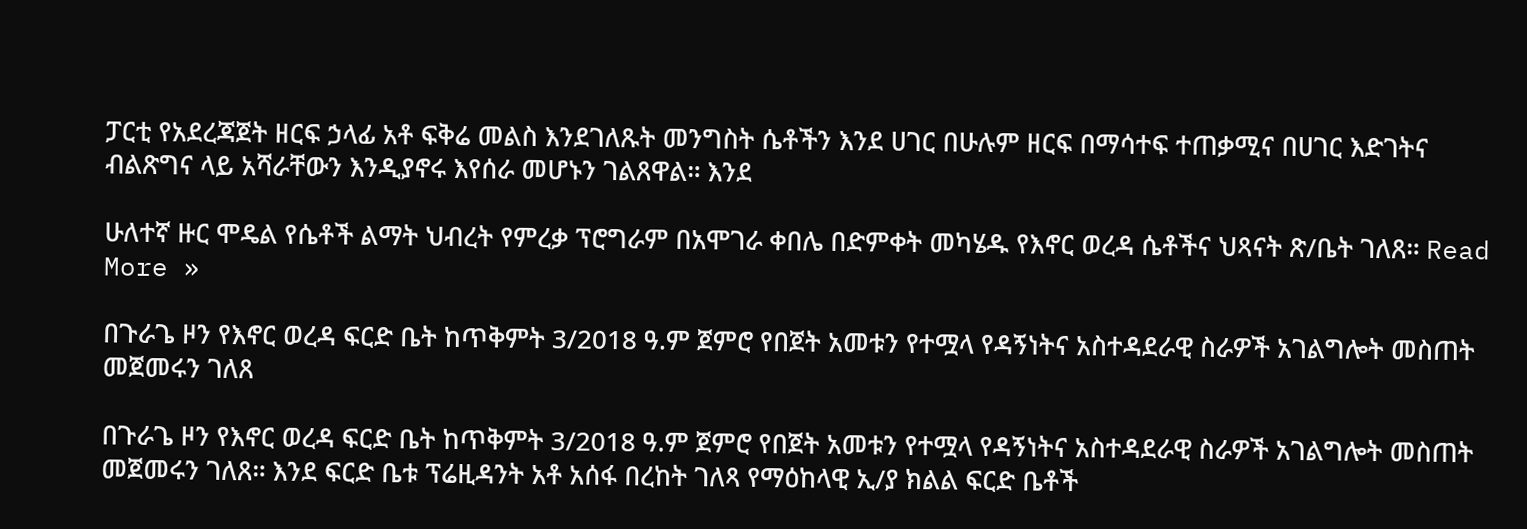ፓርቲ የአደረጃጀት ዘርፍ ኃላፊ አቶ ፍቅሬ መልስ እንደገለጹት መንግስት ሴቶችን እንደ ሀገር በሁሉም ዘርፍ በማሳተፍ ተጠቃሚና በሀገር እድገትና ብልጽግና ላይ አሻራቸውን እንዲያኖሩ እየሰራ መሆኑን ገልጸዋል። እንደ

ሁለተኛ ዙር ሞዴል የሴቶች ልማት ህብረት የምረቃ ፕሮግራም በአሞገራ ቀበሌ በድምቀት መካሄዱ የእኖር ወረዳ ሴቶችና ህጻናት ጽ/ቤት ገለጸ። Read More »

በጉራጌ ዞን የእኖር ወረዳ ፍርድ ቤት ከጥቅምት 3/2018 ዓ.ም ጀምሮ የበጀት አመቱን የተሟላ የዳኝነትና አስተዳደራዊ ስራዎች አገልግሎት መስጠት መጀመሩን ገለጸ

በጉራጌ ዞን የእኖር ወረዳ ፍርድ ቤት ከጥቅምት 3/2018 ዓ.ም ጀምሮ የበጀት አመቱን የተሟላ የዳኝነትና አስተዳደራዊ ስራዎች አገልግሎት መስጠት መጀመሩን ገለጸ። እንደ ፍርድ ቤቱ ፕሬዚዳንት አቶ አሰፋ በረከት ገለጻ የማዕከላዊ ኢ/ያ ክልል ፍርድ ቤቶች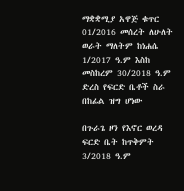ማቋቋሚያ አዋጅ ቁጥር 01/2016 መሰረት ለሁለት ወራት ማለትም ከነሐሴ 1/2017 ዓ.ም እስከ መስከረም 30/2018 ዓ.ም ድረስ የፍርድ ቤቶች ስራ በከፊል ዝግ ሆነው

በጉራጌ ዞን የእኖር ወረዳ ፍርድ ቤት ከጥቅምት 3/2018 ዓ.ም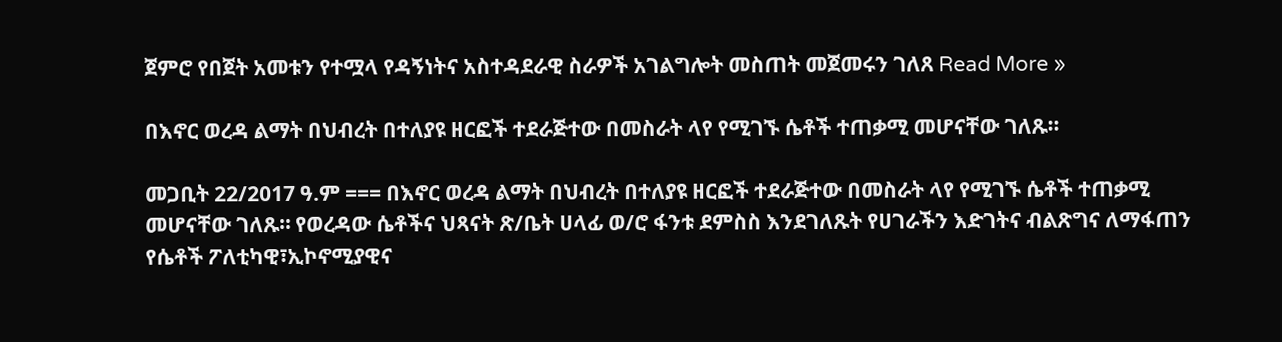ጀምሮ የበጀት አመቱን የተሟላ የዳኝነትና አስተዳደራዊ ስራዎች አገልግሎት መስጠት መጀመሩን ገለጸ Read More »

በእኖር ወረዳ ልማት በህብረት በተለያዩ ዘርፎች ተደራጅተው በመስራት ላየ የሚገኙ ሴቶች ተጠቃሚ መሆናቸው ገለጹ።

መጋቢት 22/2017 ዓ.ም === በእኖር ወረዳ ልማት በህብረት በተለያዩ ዘርፎች ተደራጅተው በመስራት ላየ የሚገኙ ሴቶች ተጠቃሚ መሆናቸው ገለጹ። የወረዳው ሴቶችና ህጻናት ጽ/ቤት ሀላፊ ወ/ሮ ፋንቱ ደምስስ እንደገለጹት የሀገራችን እድገትና ብልጽግና ለማፋጠን የሴቶች ፖለቲካዊ፣ኢኮኖሚያዊና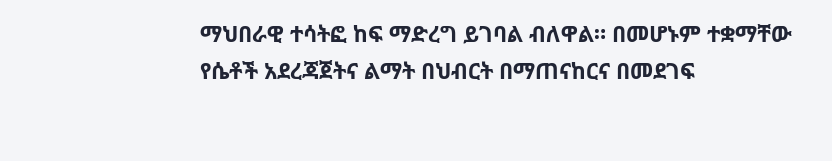ማህበራዊ ተሳትፎ ከፍ ማድረግ ይገባል ብለዋል። በመሆኑም ተቋማቸው የሴቶች አደረጃጀትና ልማት በህብርት በማጠናከርና በመደገፍ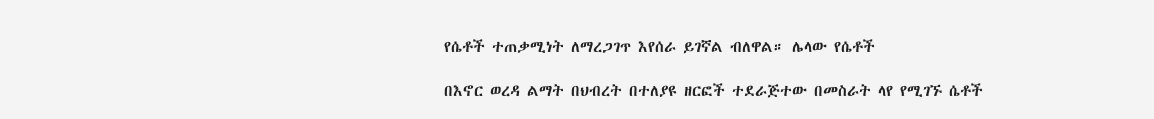የሴቶች ተጠቃሚነት ለማረጋገጥ እየሰራ ይገኛል ብለዋል። ሌላው የሴቶች

በእኖር ወረዳ ልማት በህብረት በተለያዩ ዘርፎች ተደራጅተው በመስራት ላየ የሚገኙ ሴቶች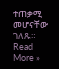ተጠቃሚ መሆናቸው ገለጹ። Read More »